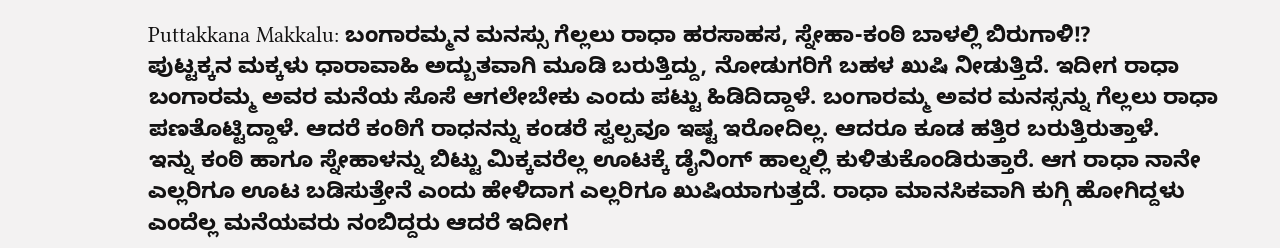Puttakkana Makkalu: ಬಂಗಾರಮ್ಮನ ಮನಸ್ಸು ಗೆಲ್ಲಲು ರಾಧಾ ಹರಸಾಹಸ, ಸ್ನೇಹಾ-ಕಂಠಿ ಬಾಳಲ್ಲಿ ಬಿರುಗಾಳಿ!?
ಪುಟ್ಟಕ್ಕನ ಮಕ್ಕಳು ಧಾರಾವಾಹಿ ಅದ್ಬುತವಾಗಿ ಮೂಡಿ ಬರುತ್ತಿದ್ದು, ನೋಡುಗರಿಗೆ ಬಹಳ ಖುಷಿ ನೀಡುತ್ತಿದೆ. ಇದೀಗ ರಾಧಾ ಬಂಗಾರಮ್ಮ ಅವರ ಮನೆಯ ಸೊಸೆ ಆಗಲೇಬೇಕು ಎಂದು ಪಟ್ಟು ಹಿಡಿದಿದ್ದಾಳೆ. ಬಂಗಾರಮ್ಮ ಅವರ ಮನಸ್ಸನ್ನು ಗೆಲ್ಲಲು ರಾಧಾ ಪಣತೊಟ್ಟಿದ್ದಾಳೆ. ಆದರೆ ಕಂಠಿಗೆ ರಾಧನನ್ನು ಕಂಡರೆ ಸ್ವಲ್ಪವೂ ಇಷ್ಟ ಇರೋದಿಲ್ಲ. ಆದರೂ ಕೂಡ ಹತ್ತಿರ ಬರುತ್ತಿರುತ್ತಾಳೆ.
ಇನ್ನು ಕಂಠಿ ಹಾಗೂ ಸ್ನೇಹಾಳನ್ನು ಬಿಟ್ಟು ಮಿಕ್ಕವರೆಲ್ಲ ಊಟಕ್ಕೆ ಡೈನಿಂಗ್ ಹಾಲ್ನಲ್ಲಿ ಕುಳಿತುಕೊಂಡಿರುತ್ತಾರೆ. ಆಗ ರಾಧಾ ನಾನೇ ಎಲ್ಲರಿಗೂ ಊಟ ಬಡಿಸುತ್ತೇನೆ ಎಂದು ಹೇಳಿದಾಗ ಎಲ್ಲರಿಗೂ ಖುಷಿಯಾಗುತ್ತದೆ. ರಾಧಾ ಮಾನಸಿಕವಾಗಿ ಕುಗ್ಗಿ ಹೋಗಿದ್ದಳು ಎಂದೆಲ್ಲ ಮನೆಯವರು ನಂಬಿದ್ದರು ಆದರೆ ಇದೀಗ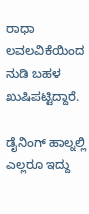ರಾಧಾ ಲವಲವಿಕೆಯಿಂದ ನುಡಿ ಬಹಳ ಖುಷಿಪಟ್ಟಿದ್ದಾರೆ.

ಡೈನಿಂಗ್ ಹಾಲ್ನಲ್ಲಿ ಎಲ್ಲರೂ ಇದ್ದು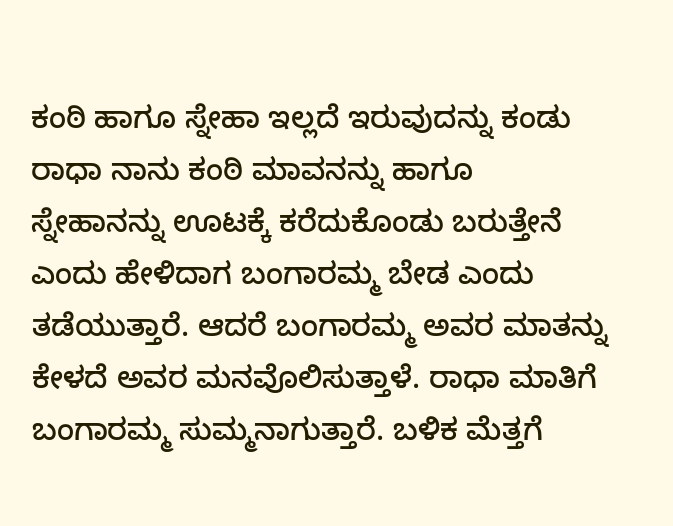ಕಂಠಿ ಹಾಗೂ ಸ್ನೇಹಾ ಇಲ್ಲದೆ ಇರುವುದನ್ನು ಕಂಡು ರಾಧಾ ನಾನು ಕಂಠಿ ಮಾವನನ್ನು ಹಾಗೂ ಸ್ನೇಹಾನನ್ನು ಊಟಕ್ಕೆ ಕರೆದುಕೊಂಡು ಬರುತ್ತೇನೆ ಎಂದು ಹೇಳಿದಾಗ ಬಂಗಾರಮ್ಮ ಬೇಡ ಎಂದು ತಡೆಯುತ್ತಾರೆ. ಆದರೆ ಬಂಗಾರಮ್ಮ ಅವರ ಮಾತನ್ನು ಕೇಳದೆ ಅವರ ಮನವೊಲಿಸುತ್ತಾಳೆ. ರಾಧಾ ಮಾತಿಗೆ ಬಂಗಾರಮ್ಮ ಸುಮ್ಮನಾಗುತ್ತಾರೆ. ಬಳಿಕ ಮೆತ್ತಗೆ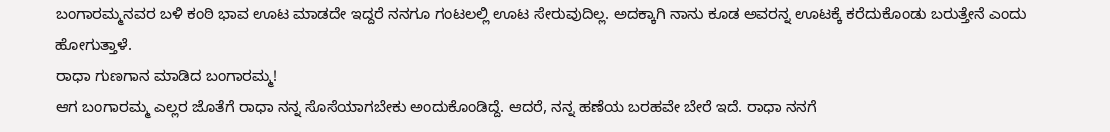ಬಂಗಾರಮ್ಮನವರ ಬಳಿ ಕಂಠಿ ಭಾವ ಊಟ ಮಾಡದೇ ಇದ್ದರೆ ನನಗೂ ಗಂಟಲಲ್ಲಿ ಊಟ ಸೇರುವುದಿಲ್ಲ. ಅದಕ್ಕಾಗಿ ನಾನು ಕೂಡ ಅವರನ್ನ ಊಟಕ್ಕೆ ಕರೆದುಕೊಂಡು ಬರುತ್ತೇನೆ ಎಂದು ಹೋಗುತ್ತಾಳೆ.
ರಾಧಾ ಗುಣಗಾನ ಮಾಡಿದ ಬಂಗಾರಮ್ಮ!
ಆಗ ಬಂಗಾರಮ್ಮ ಎಲ್ಲರ ಜೊತೆಗೆ ರಾಧಾ ನನ್ನ ಸೊಸೆಯಾಗಬೇಕು ಅಂದುಕೊಂಡಿದ್ದೆ. ಆದರೆ, ನನ್ನ ಹಣೆಯ ಬರಹವೇ ಬೇರೆ ಇದೆ. ರಾಧಾ ನನಗೆ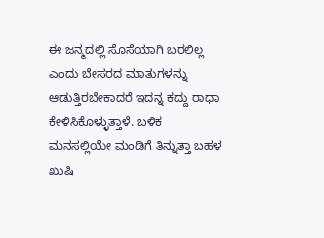ಈ ಜನ್ಮದಲ್ಲಿ ಸೊಸೆಯಾಗಿ ಬರಲಿಲ್ಲ ಎಂದು ಬೇಸರದ ಮಾತುಗಳನ್ನು ಆಡುತ್ತಿರಬೇಕಾದರೆ ಇದನ್ನ ಕದ್ದು ರಾಧಾ ಕೇಳಿಸಿಕೊಳ್ಳುತ್ತಾಳೆ. ಬಳಿಕ ಮನಸಲ್ಲಿಯೇ ಮಂಡಿಗೆ ತಿನ್ನುತ್ತಾ ಬಹಳ ಖುಷಿ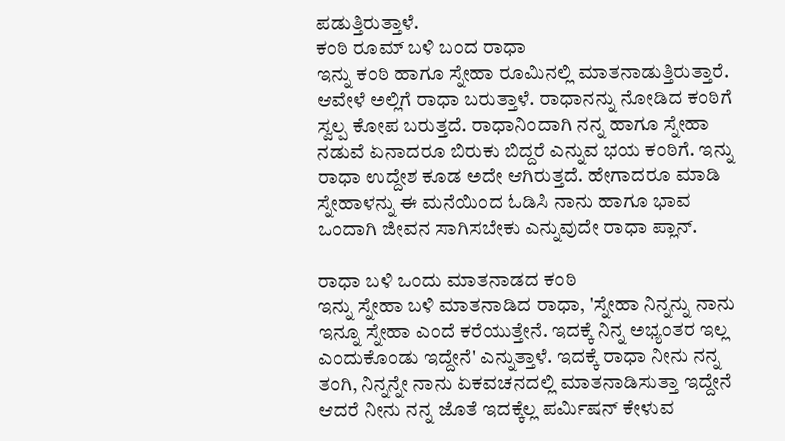ಪಡುತ್ತಿರುತ್ತಾಳೆ.
ಕಂಠಿ ರೂಮ್ ಬಳಿ ಬಂದ ರಾಧಾ
ಇನ್ನು ಕಂಠಿ ಹಾಗೂ ಸ್ನೇಹಾ ರೂಮಿನಲ್ಲಿ ಮಾತನಾಡುತ್ತಿರುತ್ತಾರೆ. ಆವೇಳೆ ಅಲ್ಲಿಗೆ ರಾಧಾ ಬರುತ್ತಾಳೆ. ರಾಧಾನನ್ನು ನೋಡಿದ ಕಂಠಿಗೆ ಸ್ವಲ್ಪ ಕೋಪ ಬರುತ್ತದೆ. ರಾಧಾನಿಂದಾಗಿ ನನ್ನ ಹಾಗೂ ಸ್ನೇಹಾ ನಡುವೆ ಏನಾದರೂ ಬಿರುಕು ಬಿದ್ದರೆ ಎನ್ನುವ ಭಯ ಕಂಠಿಗೆ. ಇನ್ನು ರಾಧಾ ಉದ್ದೇಶ ಕೂಡ ಅದೇ ಆಗಿರುತ್ತದೆ. ಹೇಗಾದರೂ ಮಾಡಿ ಸ್ನೇಹಾಳನ್ನು ಈ ಮನೆಯಿಂದ ಓಡಿಸಿ ನಾನು ಹಾಗೂ ಭಾವ ಒಂದಾಗಿ ಜೀವನ ಸಾಗಿಸಬೇಕು ಎನ್ನುವುದೇ ರಾಧಾ ಪ್ಲಾನ್.

ರಾಧಾ ಬಳಿ ಒಂದು ಮಾತನಾಡದ ಕಂಠಿ
ಇನ್ನು ಸ್ನೇಹಾ ಬಳಿ ಮಾತನಾಡಿದ ರಾಧಾ, 'ಸ್ನೇಹಾ ನಿನ್ನನ್ನು ನಾನು ಇನ್ನೂ ಸ್ನೇಹಾ ಎಂದೆ ಕರೆಯುತ್ತೇನೆ. ಇದಕ್ಕೆ ನಿನ್ನ ಅಭ್ಯಂತರ ಇಲ್ಲ ಎಂದುಕೊಂಡು ಇದ್ದೇನೆ' ಎನ್ನುತ್ತಾಳೆ. ಇದಕ್ಕೆ ರಾಧಾ ನೀನು ನನ್ನ ತಂಗಿ, ನಿನ್ನನ್ನೇ ನಾನು ಏಕವಚನದಲ್ಲಿ ಮಾತನಾಡಿಸುತ್ತಾ ಇದ್ದೇನೆ ಆದರೆ ನೀನು ನನ್ನ ಜೊತೆ ಇದಕ್ಕೆಲ್ಲ ಪರ್ಮಿಷನ್ ಕೇಳುವ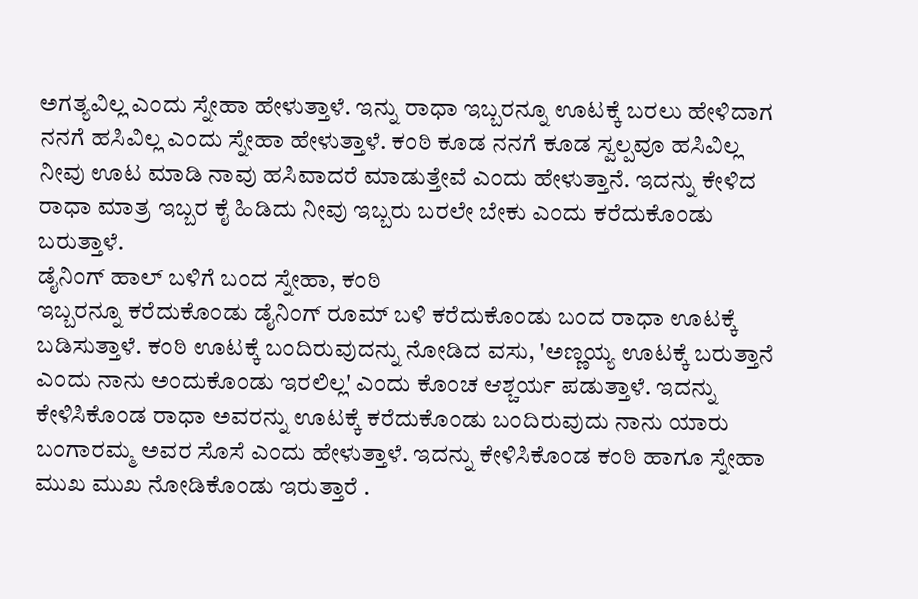ಅಗತ್ಯವಿಲ್ಲ ಎಂದು ಸ್ನೇಹಾ ಹೇಳುತ್ತಾಳೆ. ಇನ್ನು ರಾಧಾ ಇಬ್ಬರನ್ನೂ ಊಟಕ್ಕೆ ಬರಲು ಹೇಳಿದಾಗ ನನಗೆ ಹಸಿವಿಲ್ಲ ಎಂದು ಸ್ನೇಹಾ ಹೇಳುತ್ತಾಳೆ. ಕಂಠಿ ಕೂಡ ನನಗೆ ಕೂಡ ಸ್ವಲ್ಪವೂ ಹಸಿವಿಲ್ಲ ನೀವು ಊಟ ಮಾಡಿ ನಾವು ಹಸಿವಾದರೆ ಮಾಡುತ್ತೇವೆ ಎಂದು ಹೇಳುತ್ತಾನೆ. ಇದನ್ನು ಕೇಳಿದ ರಾಧಾ ಮಾತ್ರ ಇಬ್ಬರ ಕೈ ಹಿಡಿದು ನೀವು ಇಬ್ಬರು ಬರಲೇ ಬೇಕು ಎಂದು ಕರೆದುಕೊಂಡು ಬರುತ್ತಾಳೆ.
ಡೈನಿಂಗ್ ಹಾಲ್ ಬಳಿಗೆ ಬಂದ ಸ್ನೇಹಾ, ಕಂಠಿ
ಇಬ್ಬರನ್ನೂ ಕರೆದುಕೊಂಡು ಡೈನಿಂಗ್ ರೂಮ್ ಬಳಿ ಕರೆದುಕೊಂಡು ಬಂದ ರಾಧಾ ಊಟಕ್ಕೆ ಬಡಿಸುತ್ತಾಳೆ. ಕಂಠಿ ಊಟಕ್ಕೆ ಬಂದಿರುವುದನ್ನು ನೋಡಿದ ವಸು, 'ಅಣ್ಣಯ್ಯ ಊಟಕ್ಕೆ ಬರುತ್ತಾನೆ ಎಂದು ನಾನು ಅಂದುಕೊಂಡು ಇರಲಿಲ್ಲ' ಎಂದು ಕೊಂಚ ಆಶ್ಚರ್ಯ ಪಡುತ್ತಾಳೆ. ಇದನ್ನು ಕೇಳಿಸಿಕೊಂಡ ರಾಧಾ ಅವರನ್ನು ಊಟಕ್ಕೆ ಕರೆದುಕೊಂಡು ಬಂದಿರುವುದು ನಾನು ಯಾರು ಬಂಗಾರಮ್ಮ ಅವರ ಸೊಸೆ ಎಂದು ಹೇಳುತ್ತಾಳೆ. ಇದನ್ನು ಕೇಳಿಸಿಕೊಂಡ ಕಂಠಿ ಹಾಗೂ ಸ್ನೇಹಾ ಮುಖ ಮುಖ ನೋಡಿಕೊಂಡು ಇರುತ್ತಾರೆ .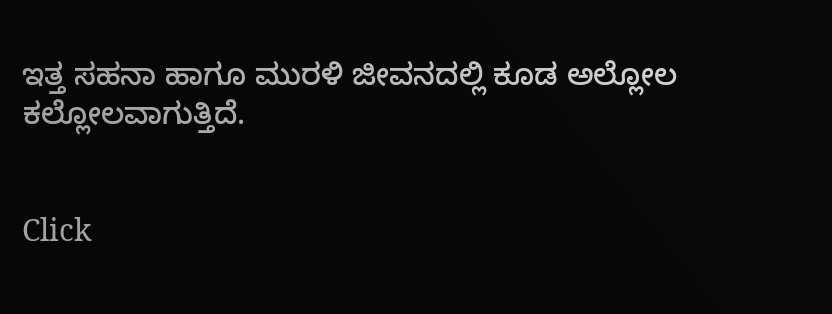ಇತ್ತ ಸಹನಾ ಹಾಗೂ ಮುರಳಿ ಜೀವನದಲ್ಲಿ ಕೂಡ ಅಲ್ಲೋಲ ಕಲ್ಲೋಲವಾಗುತ್ತಿದೆ.


Click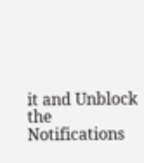it and Unblock the Notifications